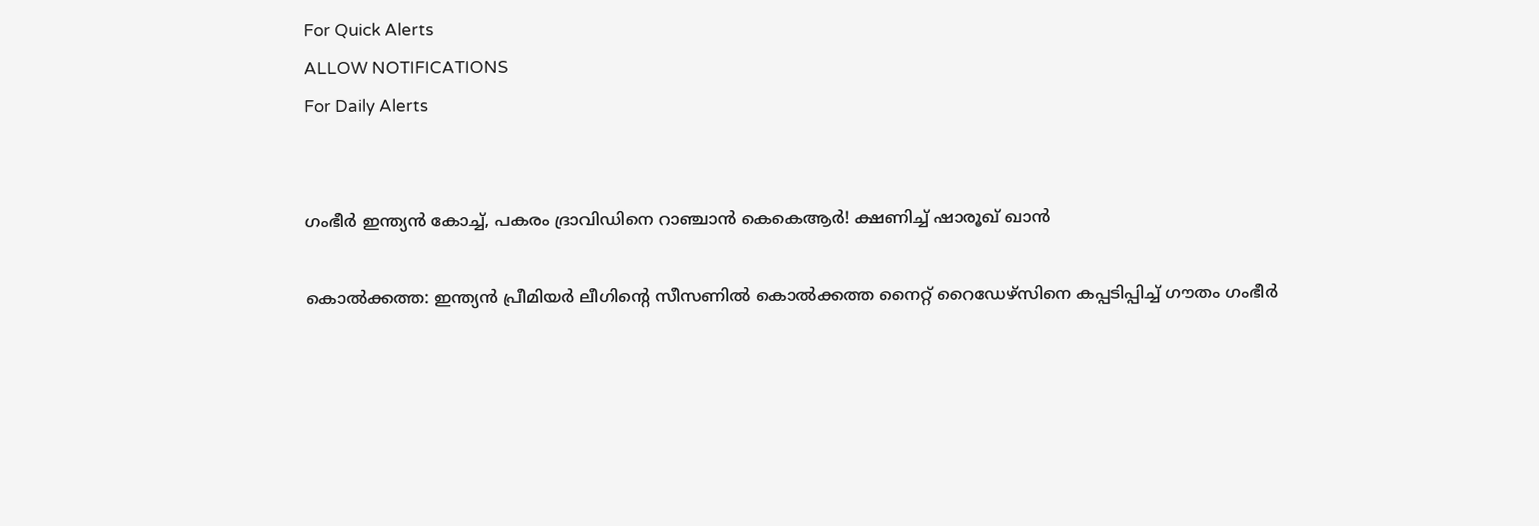For Quick Alerts
ALLOW NOTIFICATIONS
For Daily Alerts


ഗംഭീര്‍ ഇന്ത്യന്‍ കോച്ച്, പകരം ദ്രാവിഡിനെ റാഞ്ചാന്‍ കെകെആര്‍! ക്ഷണിച്ച് ഷാരൂഖ് ഖാന്‍

കൊല്‍ക്കത്ത: ഇന്ത്യന്‍ പ്രീമിയര്‍ ലീഗിന്റെ സീസണില്‍ കൊല്‍ക്കത്ത നൈറ്റ് റൈഡേഴ്‌സിനെ കപ്പടിപ്പിച്ച് ഗൗതം ഗംഭീര്‍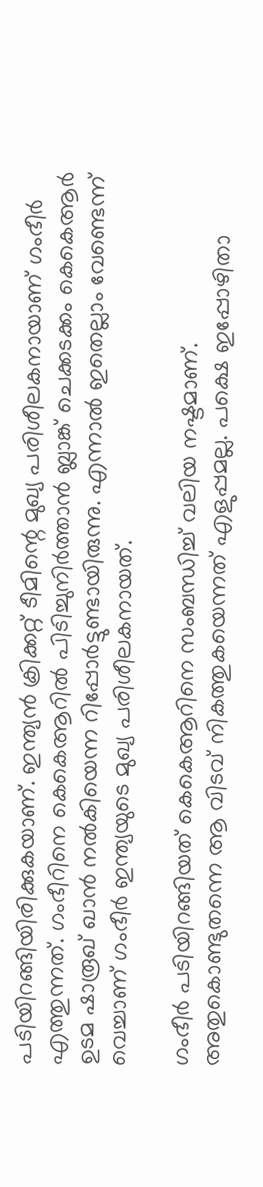പടിയിറങ്ങിയിരിക്കുകയാണ്. ഇന്ത്യന്‍ ക്രിക്കറ്റ് ടീമിന്റെ മുഖ്യ പരിശീലകനായാണ് ഗംഭീര്‍ എത്തുന്നത്. ഗംഭീറിനെ കെകെആറില്‍ പിടിച്ചുനിര്‍ത്താന്‍ ബ്ലാങ്ക് ചെക്കടക്കം കെകെആര്‍ ഉടമ ഷാരൂഖ് ഖാന്‍ നല്‍കിയെന്ന റിപ്പോര്‍ട്ടുണ്ടായിരുന്നു. എന്നാല്‍ ഇതെല്ലാം വേണ്ടെന്ന് വെച്ചാണ് ഗംഭീര്‍ ഇന്ത്യയുടെ മുഖ്യ പരിശീലകനായത്.

ഗംഭീര്‍ പടിയിറങ്ങിയത് കെകെആറിനെ സംബന്ധിച്ച് വലിയ നഷ്ടമാണ്. അതുകൊണ്ടുതന്നെ ആ വിടവ് നികത്തുകയെന്നത് എളുപ്പമല്ല. പക്ഷെ ഇപ്പോഴിതാ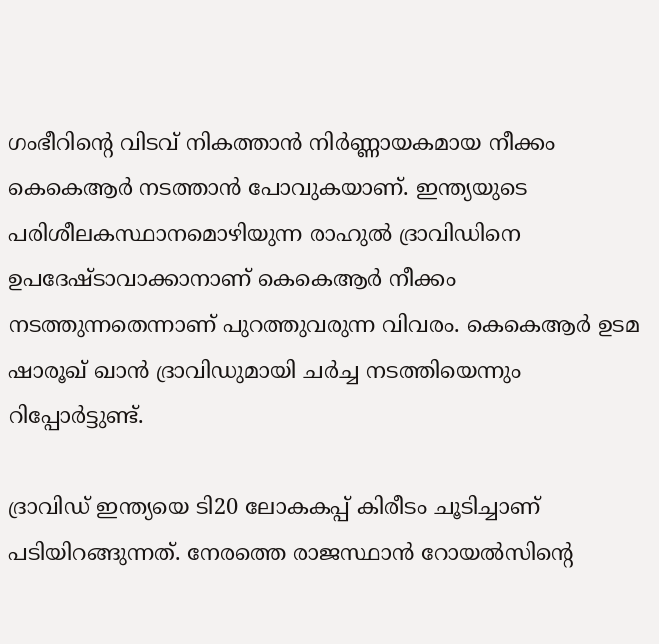ഗംഭീറിന്റെ വിടവ് നികത്താന്‍ നിര്‍ണ്ണായകമായ നീക്കം കെകെആര്‍ നടത്താന്‍ പോവുകയാണ്. ഇന്ത്യയുടെ പരിശീലകസ്ഥാനമൊഴിയുന്ന രാഹുല്‍ ദ്രാവിഡിനെ ഉപദേഷ്ടാവാക്കാനാണ് കെകെആര്‍ നീക്കം നടത്തുന്നതെന്നാണ് പുറത്തുവരുന്ന വിവരം. കെകെആര്‍ ഉടമ ഷാരൂഖ് ഖാന്‍ ദ്രാവിഡുമായി ചര്‍ച്ച നടത്തിയെന്നും റിപ്പോര്‍ട്ടുണ്ട്.

ദ്രാവിഡ് ഇന്ത്യയെ ടി20 ലോകകപ്പ് കിരീടം ചൂടിച്ചാണ് പടിയിറങ്ങുന്നത്. നേരത്തെ രാജസ്ഥാന്‍ റോയല്‍സിന്റെ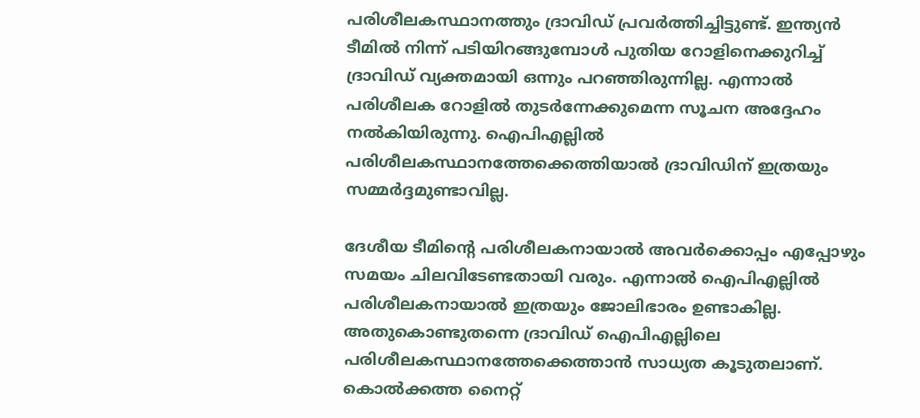പരിശീലകസ്ഥാനത്തും ദ്രാവിഡ് പ്രവര്‍ത്തിച്ചിട്ടുണ്ട്. ഇന്ത്യന്‍ ടീമില്‍ നിന്ന് പടിയിറങ്ങുമ്പോള്‍ പുതിയ റോളിനെക്കുറിച്ച് ദ്രാവിഡ് വ്യക്തമായി ഒന്നും പറഞ്ഞിരുന്നില്ല. എന്നാല്‍ പരിശീലക റോളില്‍ തുടര്‍ന്നേക്കുമെന്ന സൂചന അദ്ദേഹം നല്‍കിയിരുന്നു. ഐപിഎല്ലില്‍ പരിശീലകസ്ഥാനത്തേക്കെത്തിയാല്‍ ദ്രാവിഡിന് ഇത്രയും സമ്മര്‍ദ്ദമുണ്ടാവില്ല.

ദേശീയ ടീമിന്റെ പരിശീലകനായാല്‍ അവര്‍ക്കൊപ്പം എപ്പോഴും സമയം ചിലവിടേണ്ടതായി വരും. എന്നാല്‍ ഐപിഎല്ലില്‍ പരിശീലകനായാല്‍ ഇത്രയും ജോലിഭാരം ഉണ്ടാകില്ല. അതുകൊണ്ടുതന്നെ ദ്രാവിഡ് ഐപിഎല്ലിലെ പരിശീലകസ്ഥാനത്തേക്കെത്താന്‍ സാധ്യത കൂടുതലാണ്. കൊല്‍ക്കത്ത നൈറ്റ്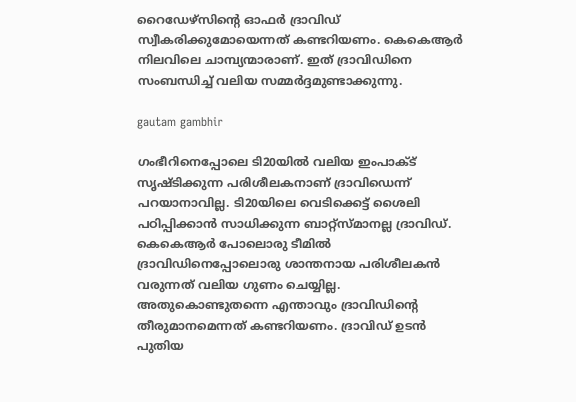റൈഡേഴ്‌സിന്റെ ഓഫര്‍ ദ്രാവിഡ് സ്വീകരിക്കുമോയെന്നത് കണ്ടറിയണം. കെകെആര്‍ നിലവിലെ ചാമ്പ്യന്മാരാണ്. ഇത് ദ്രാവിഡിനെ സംബന്ധിച്ച് വലിയ സമ്മര്‍ദ്ദമുണ്ടാക്കുന്നു.

gautam gambhir

ഗംഭീറിനെപ്പോലെ ടി20യില്‍ വലിയ ഇംപാക്ട് സൃഷ്ടിക്കുന്ന പരിശീലകനാണ് ദ്രാവിഡെന്ന് പറയാനാവില്ല. ടി20യിലെ വെടിക്കെട്ട് ശൈലി പഠിപ്പിക്കാന്‍ സാധിക്കുന്ന ബാറ്റ്‌സ്മാനല്ല ദ്രാവിഡ്. കെകെആര്‍ പോലൊരു ടീമില്‍ ദ്രാവിഡിനെപ്പോലൊരു ശാന്തനായ പരിശീലകന്‍ വരുന്നത് വലിയ ഗുണം ചെയ്യില്ല. അതുകൊണ്ടുതന്നെ എന്താവും ദ്രാവിഡിന്റെ തീരുമാനമെന്നത് കണ്ടറിയണം. ദ്രാവിഡ് ഉടന്‍ പുതിയ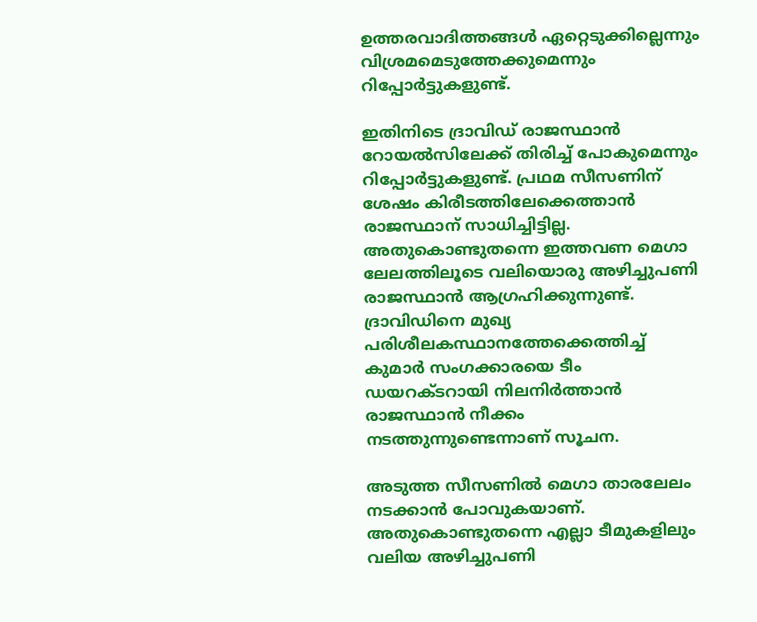ഉത്തരവാദിത്തങ്ങള്‍ ഏറ്റെടുക്കില്ലെന്നും വിശ്രമമെടുത്തേക്കുമെന്നും റിപ്പോര്‍ട്ടുകളുണ്ട്.

ഇതിനിടെ ദ്രാവിഡ് രാജസ്ഥാന്‍ റോയല്‍സിലേക്ക് തിരിച്ച് പോകുമെന്നും റിപ്പോര്‍ട്ടുകളുണ്ട്. പ്രഥമ സീസണിന് ശേഷം കിരീടത്തിലേക്കെത്താന്‍ രാജസ്ഥാന് സാധിച്ചിട്ടില്ല. അതുകൊണ്ടുതന്നെ ഇത്തവണ മെഗാ ലേലത്തിലൂടെ വലിയൊരു അഴിച്ചുപണി രാജസ്ഥാന്‍ ആഗ്രഹിക്കുന്നുണ്ട്. ദ്രാവിഡിനെ മുഖ്യ പരിശീലകസ്ഥാനത്തേക്കെത്തിച്ച് കുമാര്‍ സംഗക്കാരയെ ടീം ഡയറക്ടറായി നിലനിര്‍ത്താന്‍ രാജസ്ഥാന്‍ നീക്കം നടത്തുന്നുണ്ടെന്നാണ് സൂചന.

അടുത്ത സീസണില്‍ മെഗാ താരലേലം നടക്കാന്‍ പോവുകയാണ്. അതുകൊണ്ടുതന്നെ എല്ലാ ടീമുകളിലും വലിയ അഴിച്ചുപണി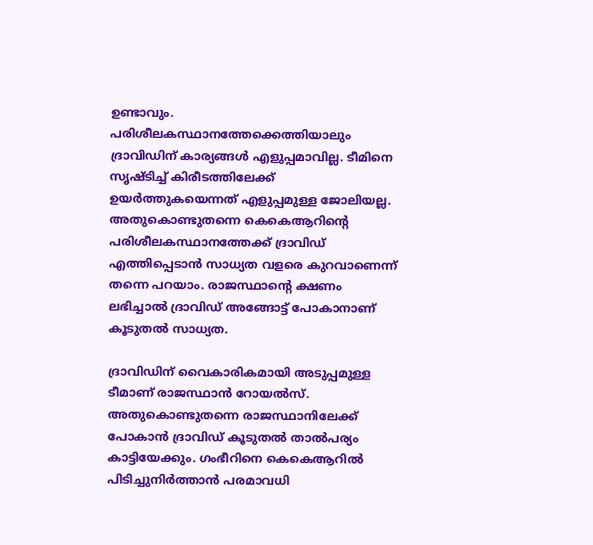ഉണ്ടാവും. പരിശീലകസ്ഥാനത്തേക്കെത്തിയാലും ദ്രാവിഡിന് കാര്യങ്ങള്‍ എളുപ്പമാവില്ല. ടീമിനെ സൃഷ്ടിച്ച് കിരീടത്തിലേക്ക് ഉയര്‍ത്തുകയെന്നത് എളുപ്പമുള്ള ജോലിയല്ല. അതുകൊണ്ടുതന്നെ കെകെആറിന്റെ പരിശീലകസ്ഥാനത്തേക്ക് ദ്രാവിഡ് എത്തിപ്പെടാന്‍ സാധ്യത വളരെ കുറവാണെന്ന് തന്നെ പറയാം. രാജസ്ഥാന്റെ ക്ഷണം ലഭിച്ചാല്‍ ദ്രാവിഡ് അങ്ങോട്ട് പോകാനാണ് കൂടുതല്‍ സാധ്യത.

ദ്രാവിഡിന് വൈകാരികമായി അടുപ്പമുള്ള ടീമാണ് രാജസ്ഥാന്‍ റോയല്‍സ്. അതുകൊണ്ടുതന്നെ രാജസ്ഥാനിലേക്ക് പോകാന്‍ ദ്രാവിഡ് കൂടുതല്‍ താല്‍പര്യം കാട്ടിയേക്കും. ഗംഭീറിനെ കെകെആറില്‍ പിടിച്ചുനിര്‍ത്താന്‍ പരമാവധി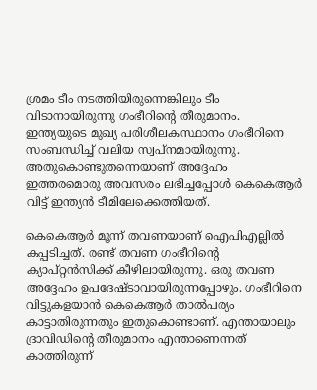ശ്രമം ടീം നടത്തിയിരുന്നെങ്കിലും ടീം വിടാനായിരുന്നു ഗംഭീറിന്റെ തീരുമാനം. ഇന്ത്യയുടെ മുഖ്യ പരിശീലകസ്ഥാനം ഗംഭീറിനെ സംബന്ധിച്ച് വലിയ സ്വപ്‌നമായിരുന്നു. അതുകൊണ്ടുതന്നെയാണ് അദ്ദേഹം ഇത്തരമൊരു അവസരം ലഭിച്ചപ്പോള്‍ കെകെആര്‍ വിട്ട് ഇന്ത്യന്‍ ടീമിലേക്കെത്തിയത്.

കെകെആര്‍ മൂന്ന് തവണയാണ് ഐപിഎല്ലില്‍ കപ്പടിച്ചത്. രണ്ട് തവണ ഗംഭീറിന്റെ ക്യാപ്റ്റന്‍സിക്ക് കീഴിലായിരുന്നു. ഒരു തവണ അദ്ദേഹം ഉപദേഷ്ടാവായിരുന്നപ്പോഴും. ഗംഭീറിനെ വിട്ടുകളയാന്‍ കെകെആര്‍ താല്‍പര്യം കാട്ടാതിരുന്നതും ഇതുകൊണ്ടാണ്. എന്തായാലും ദ്രാവിഡിന്റെ തീരുമാനം എന്താണെന്നത് കാത്തിരുന്ന്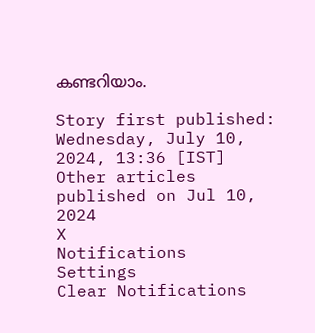കണ്ടറിയാം.

Story first published: Wednesday, July 10, 2024, 13:36 [IST]
Other articles published on Jul 10, 2024
X
Notifications
Settings
Clear Notifications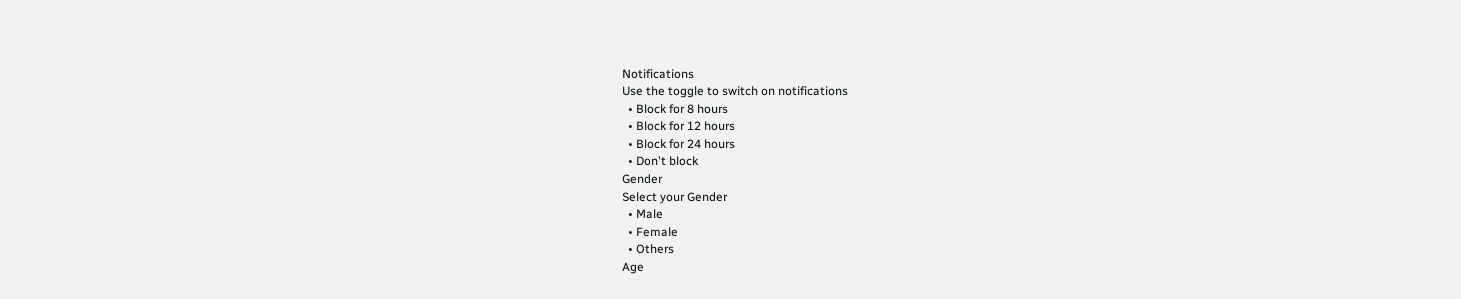Notifications
Use the toggle to switch on notifications
  • Block for 8 hours
  • Block for 12 hours
  • Block for 24 hours
  • Don't block
Gender
Select your Gender
  • Male
  • Female
  • Others
Age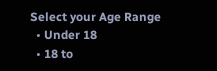Select your Age Range
  • Under 18
  • 18 to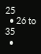25
  • 26 to 35
  •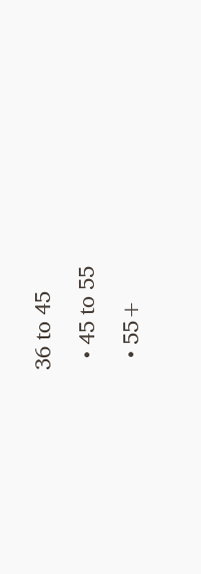36 to 45
  • 45 to 55
  • 55+